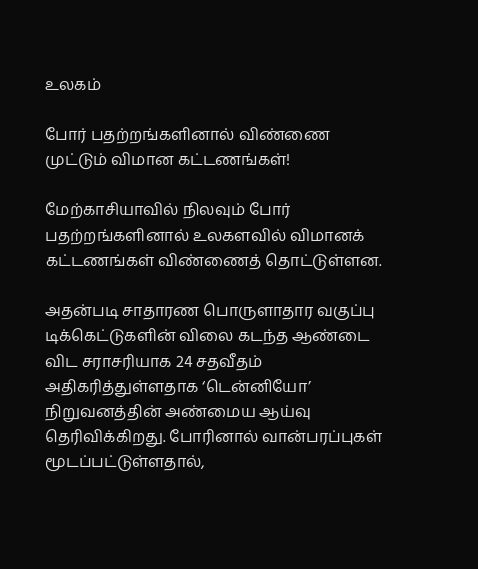உலகம்

போர் பதற்றங்களினால் விண்ணை முட்டும் விமான கட்டணங்கள்!

மேற்காசியாவில் நிலவும் போர் பதற்றங்களினால் உலகளவில் விமானக் கட்டணங்கள் விண்ணைத் தொட்டுள்ளன.

அதன்படி சாதாரண பொருளாதார வகுப்பு டிக்கெட்டுகளின் விலை கடந்த ஆண்டை விட சராசரியாக 24 சதவீதம் அதிகரித்துள்ளதாக ‘டென்னியோ’ நிறுவனத்தின் அண்மைய ஆய்வு தெரிவிக்கிறது. போரினால் வான்பரப்புகள் மூடப்பட்டுள்ளதால்,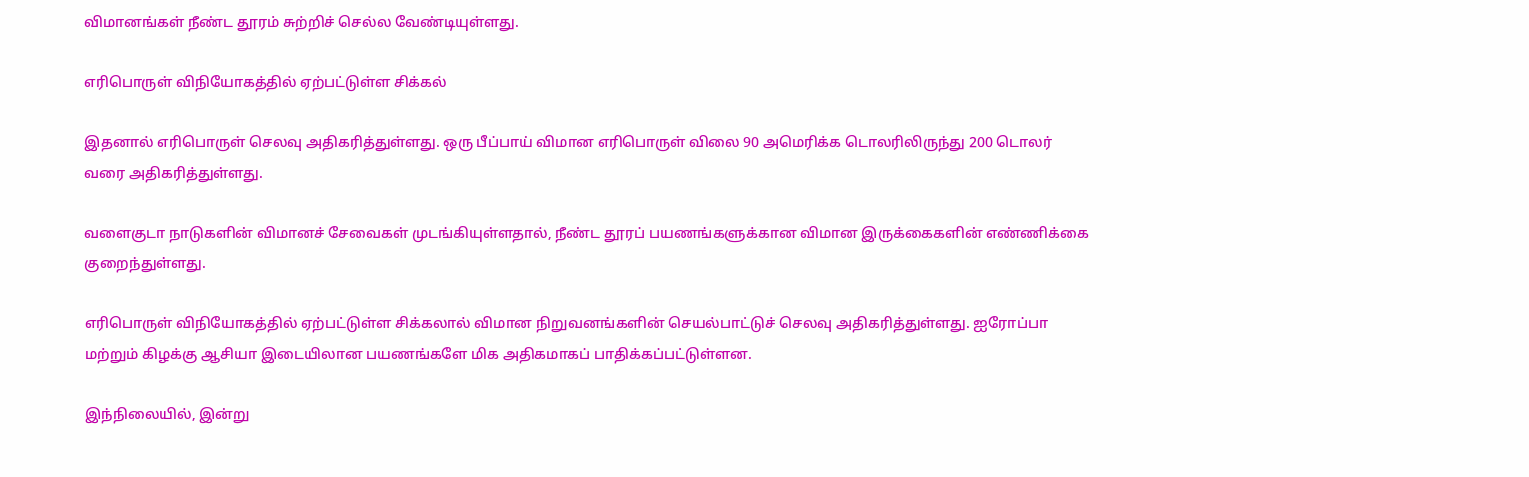விமானங்கள் நீண்ட தூரம் சுற்றிச் செல்ல வேண்டியுள்ளது.

எரிபொருள் விநியோகத்தில் ஏற்பட்டுள்ள சிக்கல்

இதனால் எரிபொருள் செலவு அதிகரித்துள்ளது. ஒரு பீப்பாய் விமான எரிபொருள் விலை 90 அமெரிக்க டொலரிலிருந்து 200 டொலர் வரை அதிகரித்துள்ளது.

வளைகுடா நாடுகளின் விமானச் சேவைகள் முடங்கியுள்ளதால், நீண்ட தூரப் பயணங்களுக்கான விமான இருக்கைகளின் எண்ணிக்கை குறைந்துள்ளது.

எரிபொருள் விநியோகத்தில் ஏற்பட்டுள்ள சிக்கலால் விமான நிறுவனங்களின் செயல்பாட்டுச் செலவு அதிகரித்துள்ளது. ஐரோப்பா மற்றும் கிழக்கு ஆசியா இடையிலான பயணங்களே மிக அதிகமாகப் பாதிக்கப்பட்டுள்ளன.

இந்நிலையில், இன்று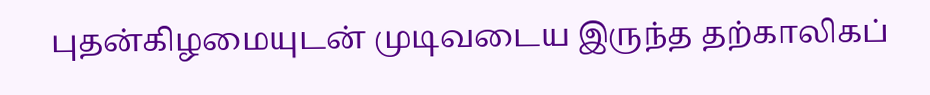புதன்கிழமையுடன் முடிவடைய இருந்த தற்காலிகப்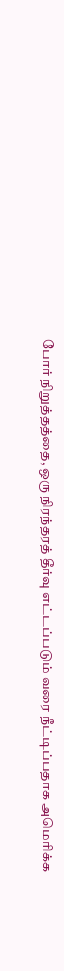போர் நிறுத்தத்தை, ஒரு நிரந்தரத் தீர்வு எட்டப்படும் வரை நீட்டிப்பதாக அமெரிக்க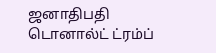ஜனாதிபதி டொனால்ட் ட்ரம்ப்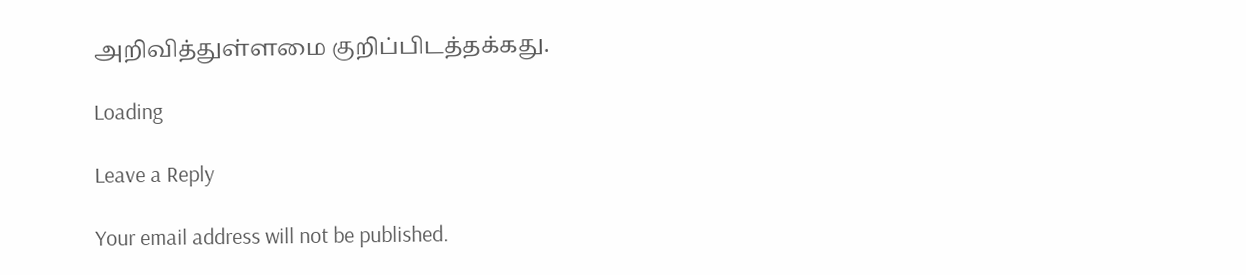அறிவித்துள்ளமை குறிப்பிடத்தக்கது.

Loading

Leave a Reply

Your email address will not be published.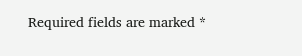Required fields are marked *